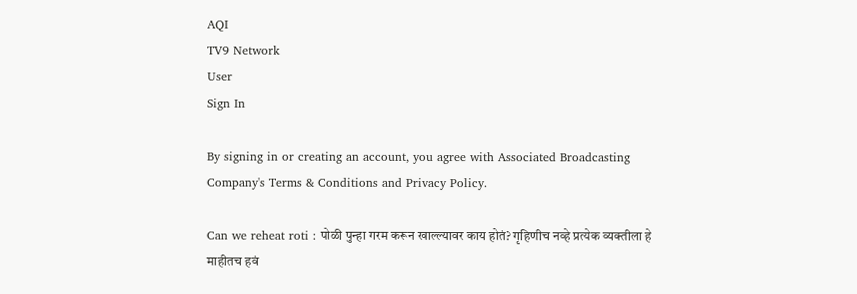AQI
TV9 Network
User
Sign In

By signing in or creating an account, you agree with Associated Broadcasting Company's Terms & Conditions and Privacy Policy.

Can we reheat roti : पोळी पुन्हा गरम करून खाल्ल्यावर काय होतं? गृहिणीच नव्हे प्रत्येक व्यक्तीला हे माहीतच हवं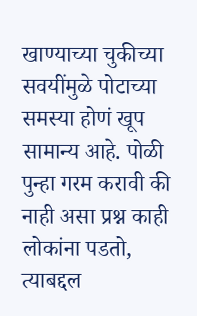खाण्याच्या चुकीच्या सवयींमुळे पोटाच्या समस्या होणं खूप सामान्य आहे. पोळी पुन्हा गरम करावी की नाही असा प्रश्न काही लोकांना पडतो, त्याबद्दल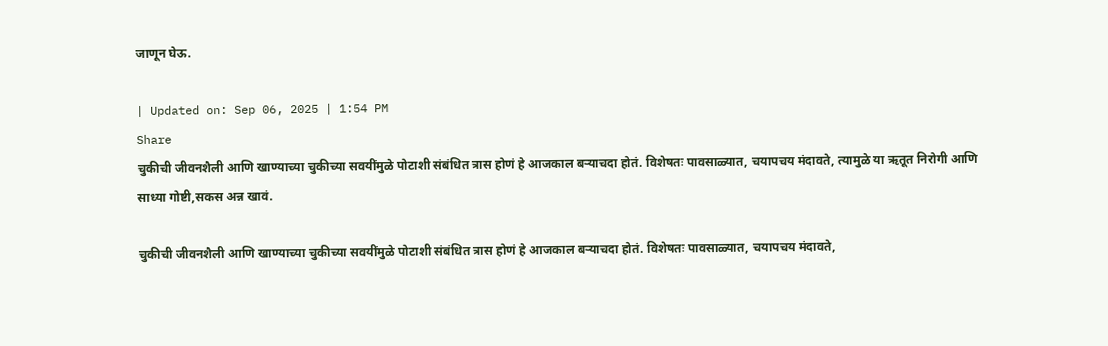जाणून घेऊ.

| Updated on: Sep 06, 2025 | 1:54 PM
Share
चुकीची जीवनशैली आणि खाण्याच्या चुकीच्या सवयींमुळे पोटाशी संबंधित त्रास होणं हे आजकाल बऱ्याचदा होतं. विशेषतः पावसाळ्यात, चयापचय मंदावते, त्यामुळे या ऋतूत निरोगी आणि साध्या गोष्टी,सकस अन्न खावं.

चुकीची जीवनशैली आणि खाण्याच्या चुकीच्या सवयींमुळे पोटाशी संबंधित त्रास होणं हे आजकाल बऱ्याचदा होतं. विशेषतः पावसाळ्यात, चयापचय मंदावते,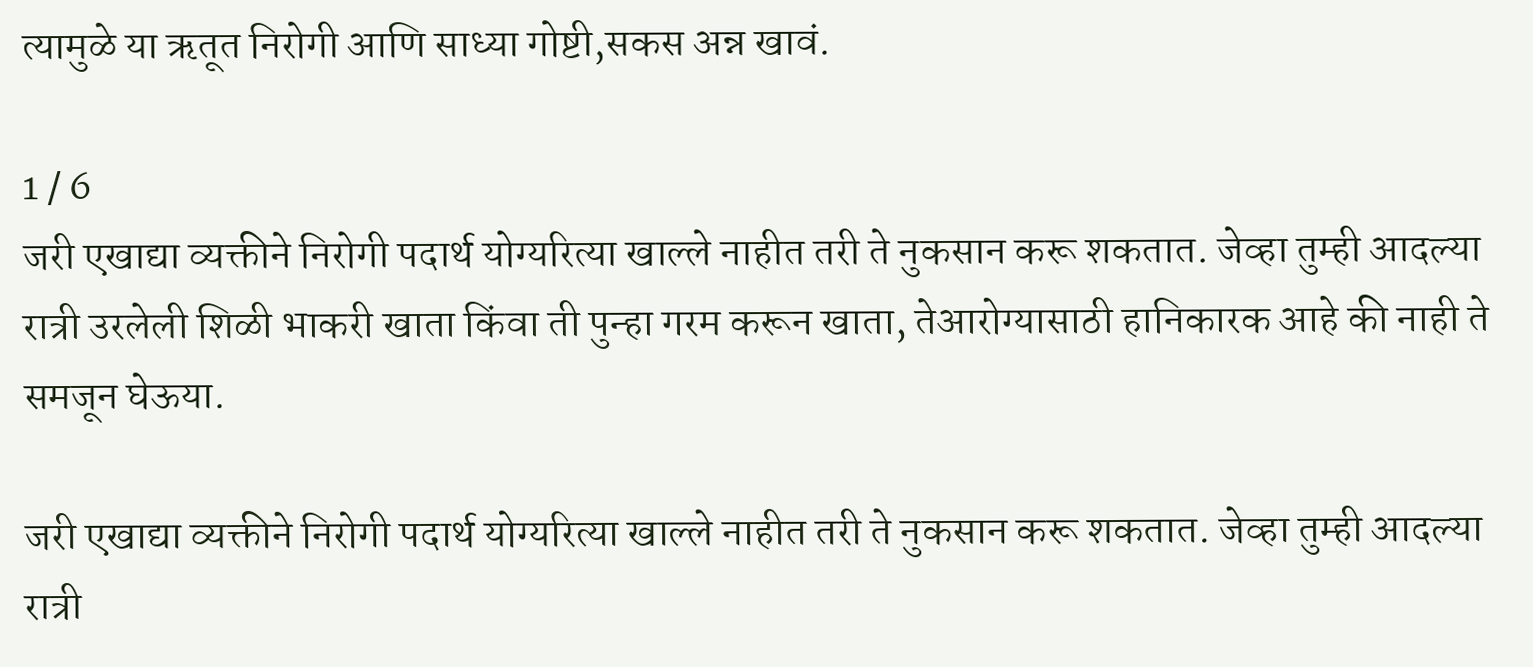त्यामुळे या ऋतूत निरोगी आणि साध्या गोष्टी,सकस अन्न खावं.

1 / 6
जरी एखाद्या व्यक्तीने निरोगी पदार्थ योग्यरित्या खाल्ले नाहीत तरी ते नुकसान करू शकतात. जेव्हा तुम्ही आदल्या रात्री उरलेली शिळी भाकरी खाता किंवा ती पुन्हा गरम करून खाता, तेआरोग्यासाठी हानिकारक आहे की नाही ते समजून घेऊया.

जरी एखाद्या व्यक्तीने निरोगी पदार्थ योग्यरित्या खाल्ले नाहीत तरी ते नुकसान करू शकतात. जेव्हा तुम्ही आदल्या रात्री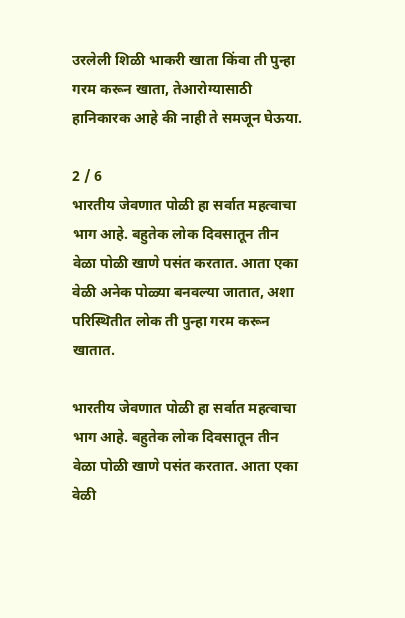उरलेली शिळी भाकरी खाता किंवा ती पुन्हा गरम करून खाता, तेआरोग्यासाठी हानिकारक आहे की नाही ते समजून घेऊया.

2 / 6
भारतीय जेवणात पोळी हा सर्वात महत्वाचा भाग आहे. बहुतेक लोक दिवसातून तीन वेळा पोळी खाणे पसंत करतात. आता एका वेळी अनेक पोळ्या बनवल्या जातात, अशा परिस्थितीत लोक ती पुन्हा गरम करून खातात.

भारतीय जेवणात पोळी हा सर्वात महत्वाचा भाग आहे. बहुतेक लोक दिवसातून तीन वेळा पोळी खाणे पसंत करतात. आता एका वेळी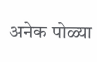अनेक पोळ्या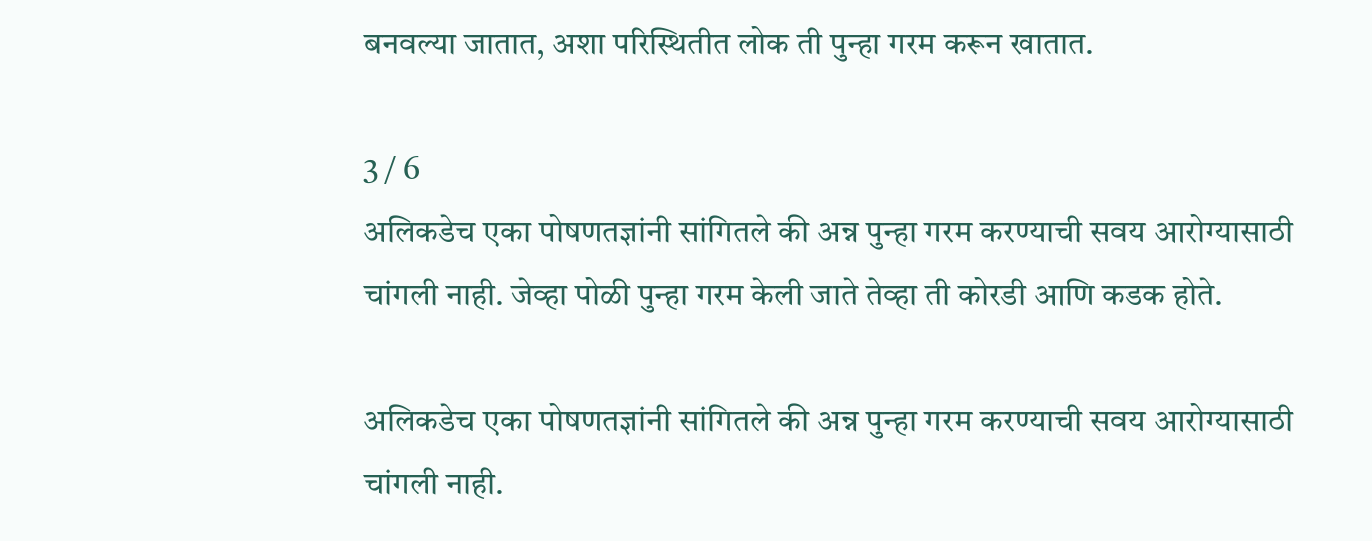बनवल्या जातात, अशा परिस्थितीत लोक ती पुन्हा गरम करून खातात.

3 / 6
अलिकडेच एका पोषणतज्ञांनी सांगितले की अन्न पुन्हा गरम करण्याची सवय आरोग्यासाठी चांगली नाही. जेव्हा पोळी पुन्हा गरम केली जाते तेव्हा ती कोरडी आणि कडक होते.

अलिकडेच एका पोषणतज्ञांनी सांगितले की अन्न पुन्हा गरम करण्याची सवय आरोग्यासाठी चांगली नाही.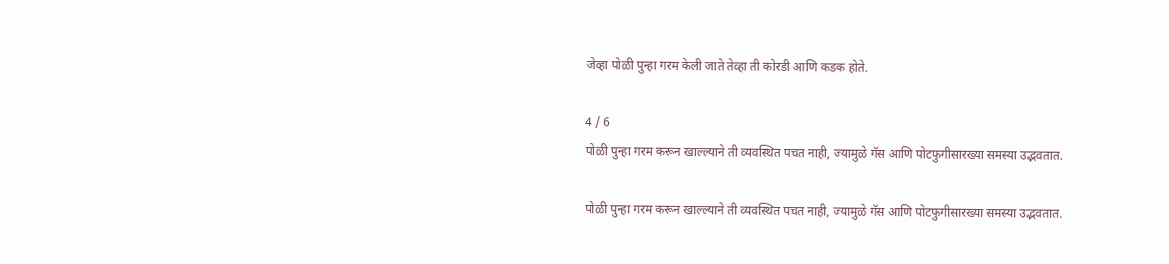जेव्हा पोळी पुन्हा गरम केली जाते तेव्हा ती कोरडी आणि कडक होते.

4 / 6
पोळी पुन्हा गरम करून खाल्ल्याने ती व्यवस्थित पचत नाही, ज्यामुळे गॅस आणि पोटफुगीसारख्या समस्या उद्भवतात.

पोळी पुन्हा गरम करून खाल्ल्याने ती व्यवस्थित पचत नाही, ज्यामुळे गॅस आणि पोटफुगीसारख्या समस्या उद्भवतात.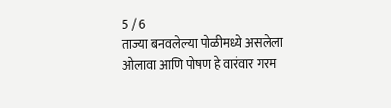5 / 6
ताज्या बनवलेल्या पोळीमध्ये असलेला ओलावा आणि पोषण हे वारंवार गरम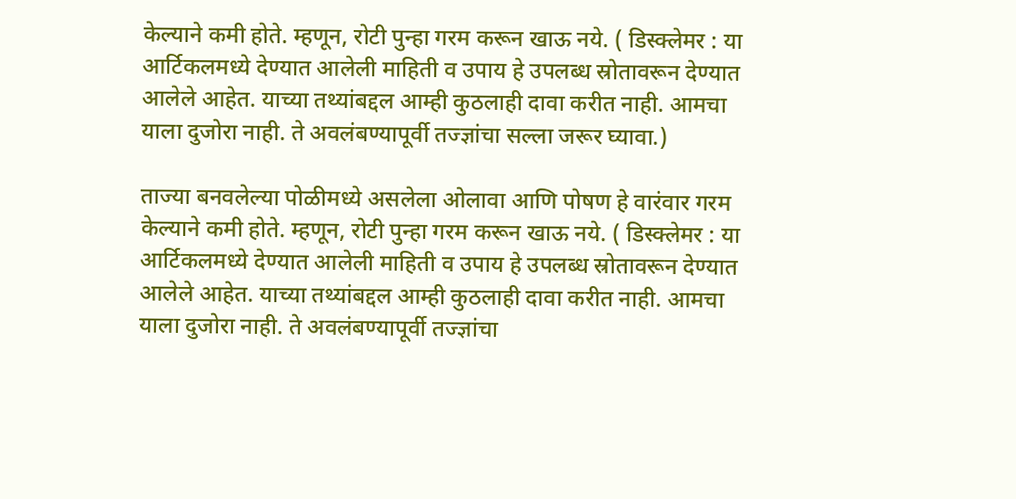केल्याने कमी होते. म्हणून, रोटी पुन्हा गरम करून खाऊ नये. ( डिस्क्लेमर : या आर्टिकलमध्ये देण्यात आलेली माहिती व उपाय हे उपलब्ध स्रोतावरून देण्यात आलेले आहेत. याच्या तथ्यांबद्दल आम्ही कुठलाही दावा करीत नाही. आमचा याला दुजोरा नाही. ते अवलंबण्यापूर्वी तज्ज्ञांचा सल्ला जरूर घ्यावा.)

ताज्या बनवलेल्या पोळीमध्ये असलेला ओलावा आणि पोषण हे वारंवार गरम केल्याने कमी होते. म्हणून, रोटी पुन्हा गरम करून खाऊ नये. ( डिस्क्लेमर : या आर्टिकलमध्ये देण्यात आलेली माहिती व उपाय हे उपलब्ध स्रोतावरून देण्यात आलेले आहेत. याच्या तथ्यांबद्दल आम्ही कुठलाही दावा करीत नाही. आमचा याला दुजोरा नाही. ते अवलंबण्यापूर्वी तज्ज्ञांचा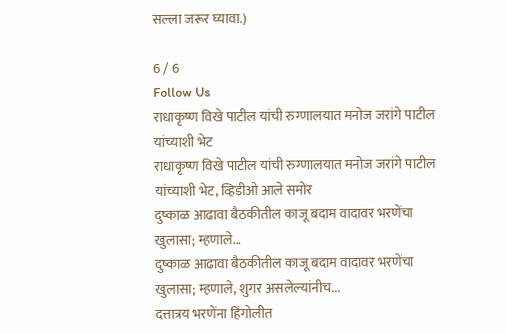सल्ला जरूर घ्यावा.)

6 / 6
Follow Us
राधाकृष्ण विखे पाटील यांची रुग्णालयात मनोज जरांगे पाटील यांच्याशी भेट
राधाकृष्ण विखे पाटील यांची रुग्णालयात मनोज जरांगे पाटील यांच्याशी भेट, व्हिडीओ आले समोर
दुष्काळ आढावा बैठकीतील काजू बदाम वादावर भरणेंचा खुलासा; म्हणाले...
दुष्काळ आढावा बैठकीतील काजू बदाम वादावर भरणेंचा खुलासा; म्हणाले, शुगर असलेल्यांनीच...
दत्तात्रय भरणेंना हिंगोलीत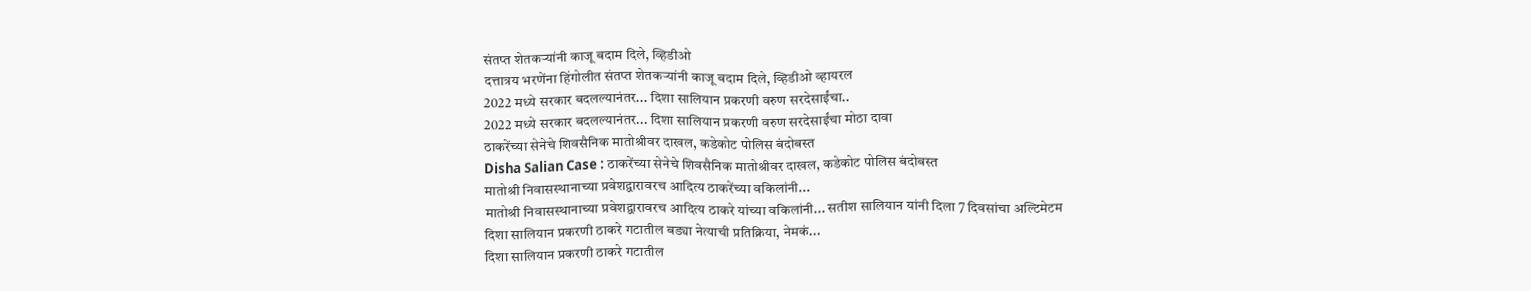संतप्त शेतकऱ्यांनी काजू बदाम दिले, व्हिडीओ
दत्तात्रय भरणेंना हिंगोलीत संतप्त शेतकऱ्यांनी काजू बदाम दिले, व्हिडीओ व्हायरल
2022 मध्ये सरकार बदलल्यानंतर... दिशा सालियान प्रकरणी वरुण सरदेसाईंचा..
2022 मध्ये सरकार बदलल्यानंतर... दिशा सालियान प्रकरणी वरुण सरदेसाईंचा मोठा दावा
ठाकरेंच्या सेनेचे शिवसैनिक मातोश्रीवर दाखल, कडेकोट पोलिस बंदोबस्त
Disha Salian Case : ठाकरेंच्या सेनेचे शिवसैनिक मातोश्रीवर दाखल, कडेकोट पोलिस बंदोबस्त
मातोश्री निवासस्थानाच्या प्रवेशद्वारावरच आदित्य ठाकरेंच्या वकिलांनी...
मातोश्री निवासस्थानाच्या प्रवेशद्वारावरच आदित्य ठाकरे यांच्या वकिलांनी... सतीश सालियान यांनी दिला 7 दिवसांचा अल्टिमेटम
दिशा सालियान प्रकरणी ठाकरे गटातील बड्या नेत्याची प्रतिक्रिया, नेमकं...
दिशा सालियान प्रकरणी ठाकरे गटातील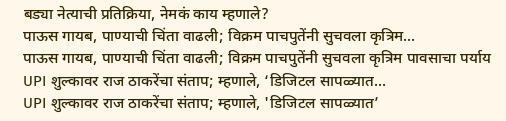बड्या नेत्याची प्रतिक्रिया, नेमकं काय म्हणाले?
पाऊस गायब, पाण्याची चिंता वाढली; विक्रम पाचपुतेंनी सुचवला कृत्रिम...
पाऊस गायब, पाण्याची चिंता वाढली; विक्रम पाचपुतेंनी सुचवला कृत्रिम पावसाचा पर्याय
UPI शुल्कावर राज ठाकरेंचा संताप; म्हणाले, ‘डिजिटल सापळ्यात...
UPI शुल्कावर राज ठाकरेंचा संताप; म्हणाले, 'डिजिटल सापळ्यात’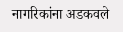नागरिकांना अडकवले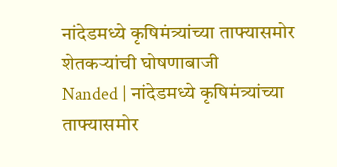नांदेडमध्ये कृषिमंत्र्यांच्या ताफ्यासमोर शेतकऱ्यांची घोषणाबाजी
Nanded | नांदेडमध्ये कृषिमंत्र्यांच्या ताफ्यासमोर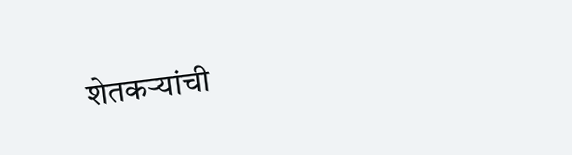शेतकऱ्यांची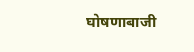घोषणाबाजी